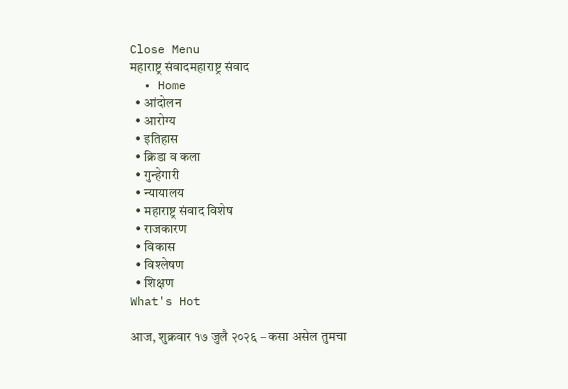Close Menu
महाराष्ट्र संवादमहाराष्ट्र संवाद
  • Home
  • आंदोलन
  • आरोग्य
  • इतिहास
  • क्रिडा व कला
  • गुन्हेगारी
  • न्यायालय
  • महाराष्ट्र संवाद विशेष
  • राजकारण
  • विकास
  • विश्लेषण
  • शिक्षण
What's Hot

आज, शुक्रवार १७ जुलै २०२६ – कसा असेल तुमचा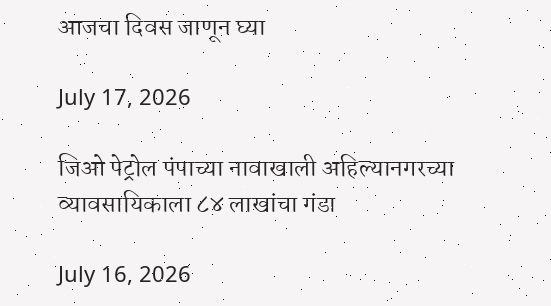आजचा दिवस जाणून घ्या

July 17, 2026

जिओ पेट्रोल पंपाच्या नावाखाली अहिल्यानगरच्या व्यावसायिकाला ८४ लाखांचा गंडा

July 16, 2026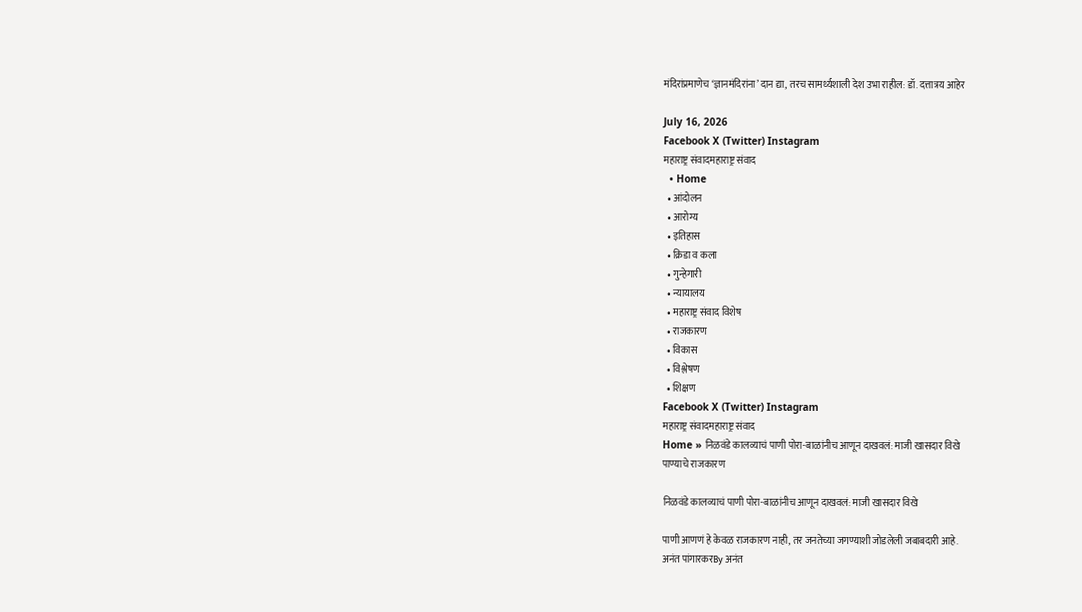मंदिरांप्रमाणेच ‘ज्ञानमंदिरांना’ दान द्या, तरच सामर्थ्यशाली देश उभा राहील: डॉ. दत्तात्रय आहेर

July 16, 2026
Facebook X (Twitter) Instagram
महाराष्ट्र संवादमहाराष्ट्र संवाद
  • Home
  • आंदोलन
  • आरोग्य
  • इतिहास
  • क्रिडा व कला
  • गुन्हेगारी
  • न्यायालय
  • महाराष्ट्र संवाद विशेष
  • राजकारण
  • विकास
  • विश्लेषण
  • शिक्षण
Facebook X (Twitter) Instagram
महाराष्ट्र संवादमहाराष्ट्र संवाद
Home » निळवंडे कालव्याचं पाणी पोरा-बाळांनीच आणून दाखवलं: माजी खासदार विखे
पाण्याचे राजकारण

निळवंडे कालव्याचं पाणी पोरा-बाळांनीच आणून दाखवलं: माजी खासदार विखे

पाणी आणणं हे केवळ राजकारण नाही, तर जनतेच्या जगण्याशी जोडलेली जबाबदारी आहे.
अनंत पांगारकरBy अनंत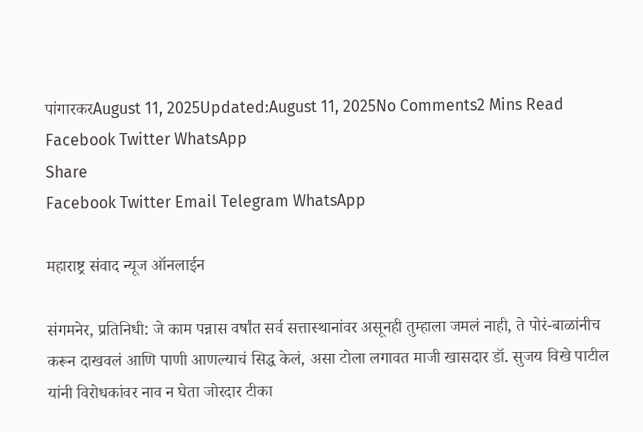पांगारकरAugust 11, 2025Updated:August 11, 2025No Comments2 Mins Read
Facebook Twitter WhatsApp
Share
Facebook Twitter Email Telegram WhatsApp

महाराष्ट्र संवाद न्यूज ऑनलाईन

संगमनेर, प्रतिनिधी: जे काम पन्नास वर्षांत सर्व सत्तास्थानांवर असूनही तुम्हाला जमलं नाही, ते पोरं-बाळांनीच करून दाखवलं आणि पाणी आणल्याचं सिद्ध केलं, असा टोला लगावत माजी खासदार डॉ. सुजय विखे पाटील यांनी विरोधकांवर नाव न घेता जोरदार टीका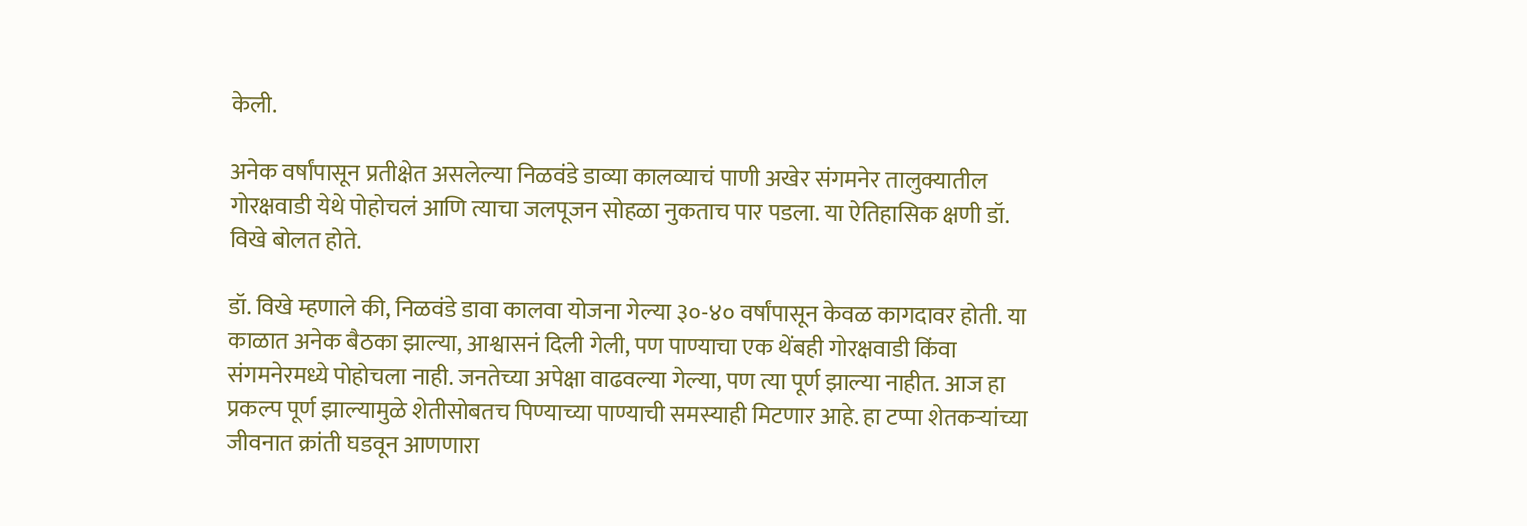केली.

अनेक वर्षांपासून प्रतीक्षेत असलेल्या निळवंडे डाव्या कालव्याचं पाणी अखेर संगमनेर तालुक्यातील गोरक्षवाडी येथे पोहोचलं आणि त्याचा जलपूजन सोहळा नुकताच पार पडला. या ऐतिहासिक क्षणी डॉ. विखे बोलत होते.

डॉ. विखे म्हणाले की, निळवंडे डावा कालवा योजना गेल्या ३०-४० वर्षांपासून केवळ कागदावर होती. या काळात अनेक बैठका झाल्या, आश्वासनं दिली गेली, पण पाण्याचा एक थेंबही गोरक्षवाडी किंवा संगमनेरमध्ये पोहोचला नाही. जनतेच्या अपेक्षा वाढवल्या गेल्या, पण त्या पूर्ण झाल्या नाहीत. आज हा प्रकल्प पूर्ण झाल्यामुळे शेतीसोबतच पिण्याच्या पाण्याची समस्याही मिटणार आहे. हा टप्पा शेतकऱ्यांच्या जीवनात क्रांती घडवून आणणारा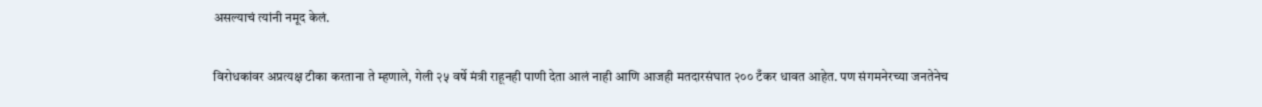असल्याचं त्यांनी नमूद केलं.

विरोधकांवर अप्रत्यक्ष टीका करताना ते म्हणाले, गेली २५ वर्षे मंत्री राहूनही पाणी देता आलं नाही आणि आजही मतदारसंघात २०० टँकर धावत आहेत. पण संगमनेरच्या जनतेनेच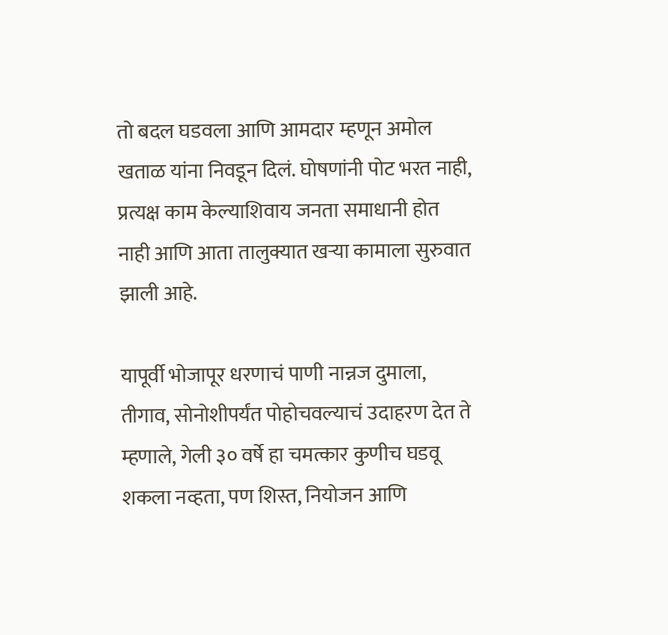तो बदल घडवला आणि आमदार म्हणून अमोल खताळ यांना निवडून दिलं. घोषणांनी पोट भरत नाही, प्रत्यक्ष काम केल्याशिवाय जनता समाधानी होत नाही आणि आता तालुक्यात खऱ्या कामाला सुरुवात झाली आहे.

यापूर्वी भोजापूर धरणाचं पाणी नान्नज दुमाला, तीगाव, सोनोशीपर्यंत पोहोचवल्याचं उदाहरण देत ते म्हणाले, गेली ३० वर्षे हा चमत्कार कुणीच घडवू शकला नव्हता, पण शिस्त, नियोजन आणि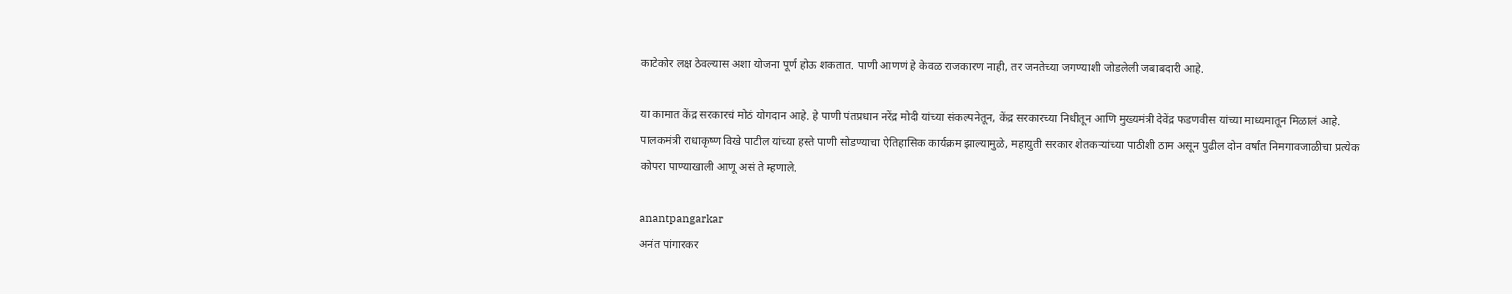काटेकोर लक्ष ठेवल्यास अशा योजना पूर्ण होऊ शकतात. पाणी आणणं हे केवळ राजकारण नाही, तर जनतेच्या जगण्याशी जोडलेली जबाबदारी आहे.

या कामात केंद्र सरकारचं मोठं योगदान आहे. हे पाणी पंतप्रधान नरेंद्र मोदी यांच्या संकल्पनेतून, केंद्र सरकारच्या निधीतून आणि मुख्यमंत्री देवेंद्र फडणवीस यांच्या माध्यमातून मिळालं आहे. पालकमंत्री राधाकृष्ण विखे पाटील यांच्या हस्ते पाणी सोडण्याचा ऐतिहासिक कार्यक्रम झाल्यामुळे, महायुती सरकार शेतकऱ्यांच्या पाठीशी ठाम असून पुढील दोन वर्षांत निमगावजाळीचा प्रत्येक कोपरा पाण्याखाली आणू असं ते म्हणाले.

anantpangarkar
अनंत पांगारकर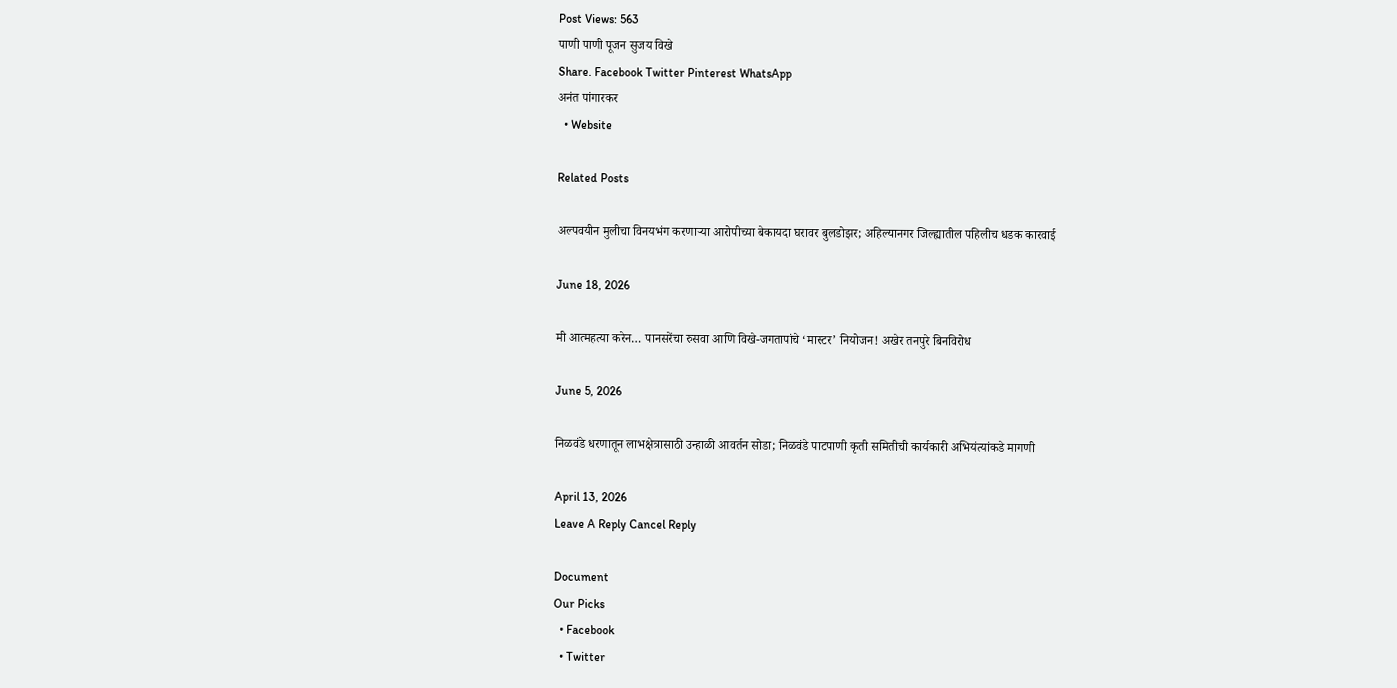Post Views: 563
पाणी पाणी पूजन सुजय विखे
Share. Facebook Twitter Pinterest WhatsApp
अनंत पांगारकर
  • Website

Related Posts

अल्पवयीन मुलीचा विनयभंग करणाऱ्या आरोपीच्या बेकायदा घरावर बुलडोझर; अहिल्यानगर जिल्ह्यातील पहिलीच धडक कारवाई

June 18, 2026

मी आत्महत्या करेन… पानसरेंचा रुसवा आणि विखे-जगतापांचे ‘मास्टर’ नियोजन! अखेर तनपुरे बिनविरोध

June 5, 2026

निळवंडे धरणातून लाभक्षेत्रासाठी उन्हाळी आवर्तन सोडा; निळवंडे पाटपाणी कृती समितीची कार्यकारी अभियंत्यांकडे मागणी

April 13, 2026
Leave A Reply Cancel Reply

Document
Our Picks
  • Facebook
  • Twitter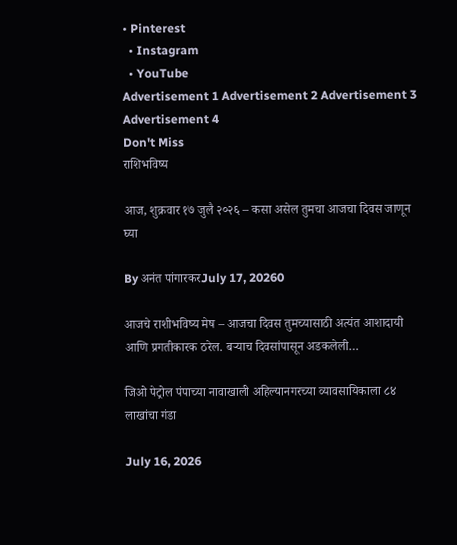• Pinterest
  • Instagram
  • YouTube
Advertisement 1 Advertisement 2 Advertisement 3 Advertisement 4
Don't Miss
राशिभविष्य

आज, शुक्रवार १७ जुलै २०२६ – कसा असेल तुमचा आजचा दिवस जाणून घ्या

By अनंत पांगारकरJuly 17, 20260

आजचे राशीभविष्य मेष – आजचा दिवस तुमच्यासाठी अत्यंत आशादायी आणि प्रगतीकारक ठरेल. बऱ्याच दिवसांपासून अडकलेली…

जिओ पेट्रोल पंपाच्या नावाखाली अहिल्यानगरच्या व्यावसायिकाला ८४ लाखांचा गंडा

July 16, 2026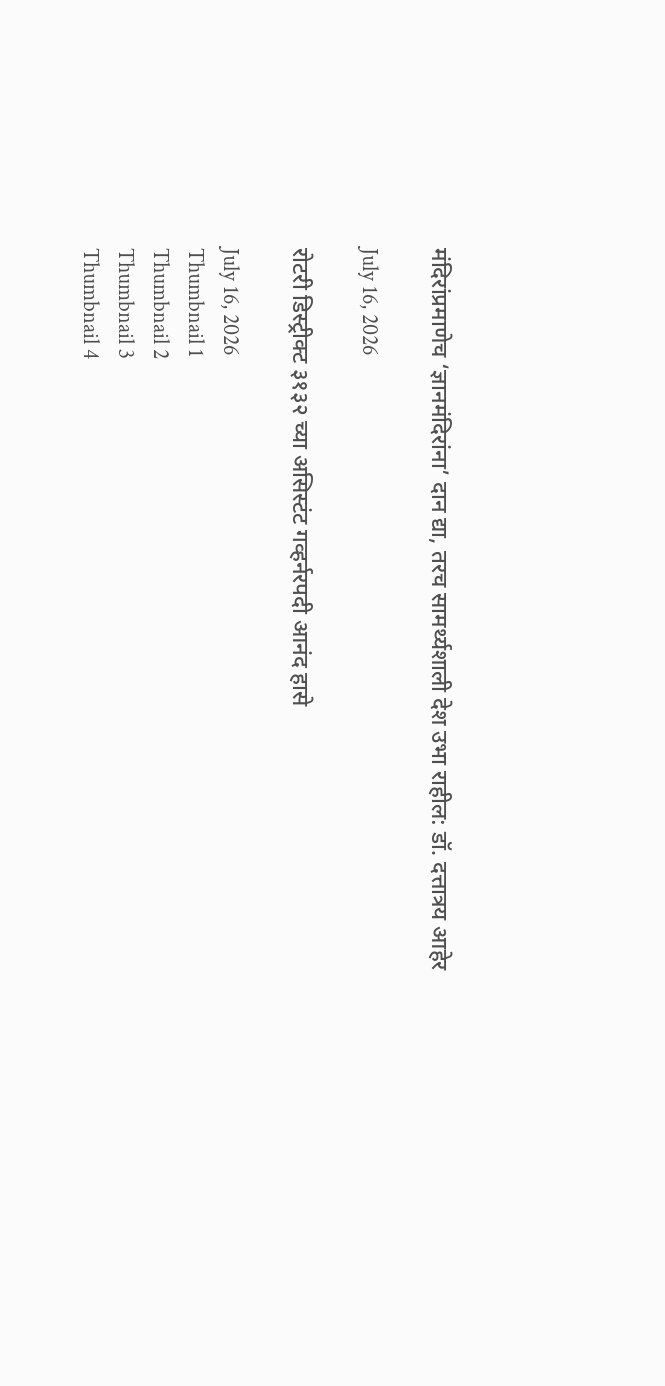मंदिरांप्रमाणेच ‘ज्ञानमंदिरांना’ दान द्या, तरच सामर्थ्यशाली देश उभा राहील: डॉ. दत्तात्रय आहेर

July 16, 2026

रोटरी डिस्ट्रीक्ट ३१३२ च्या असिस्टंट गव्हर्नरपदी आनंद हासे

July 16, 2026
Thumbnail 1
Thumbnail 2
Thumbnail 3
Thumbnail 4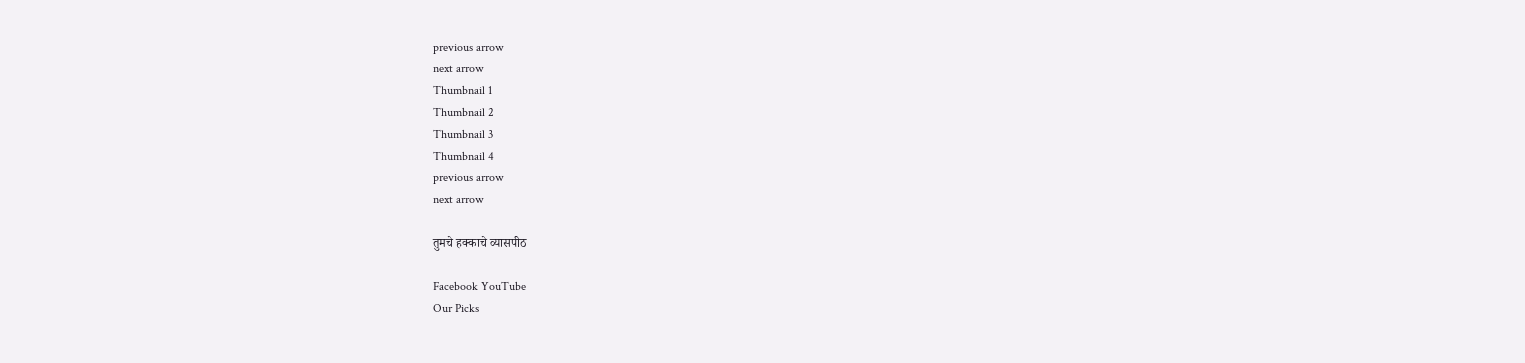previous arrow
next arrow
Thumbnail 1
Thumbnail 2
Thumbnail 3
Thumbnail 4
previous arrow
next arrow

तुमचे हक्काचे व्यासपीठ

Facebook YouTube
Our Picks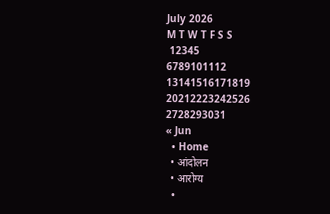July 2026
M T W T F S S
 12345
6789101112
13141516171819
20212223242526
2728293031
« Jun
  • Home
  • आंदोलन
  • आरोग्य
  •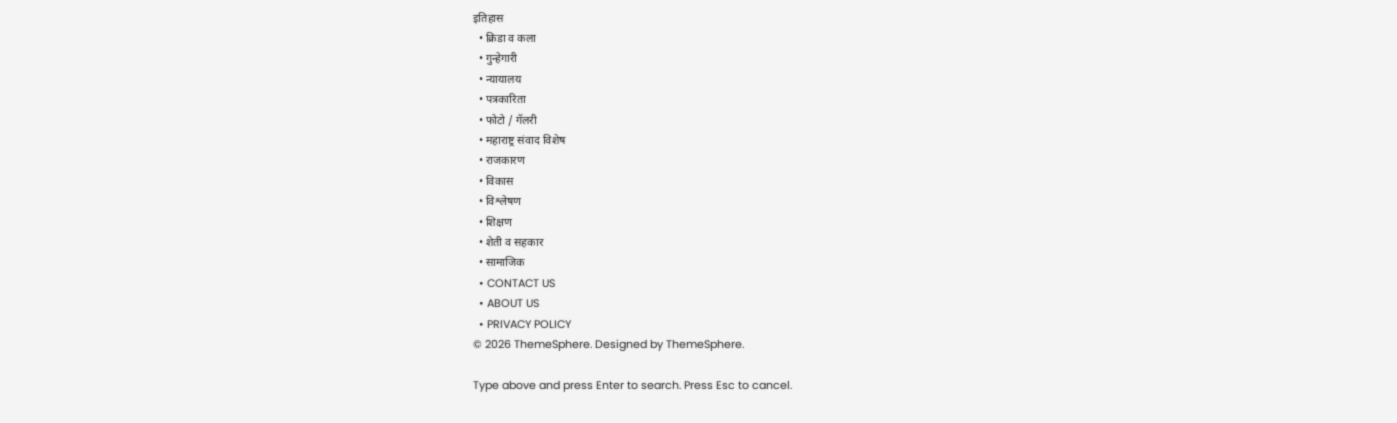इतिहास
  • क्रिडा व कला
  • गुन्हेगारी
  • न्यायालय
  • पत्रकारिता
  • फोटो / गॅलरी
  • महाराष्ट्र संवाद विशेष
  • राजकारण
  • विकास
  • विश्लेषण
  • शिक्षण
  • शेती व सहकार
  • सामाजिक
  • CONTACT US
  • ABOUT US
  • PRIVACY POLICY
© 2026 ThemeSphere. Designed by ThemeSphere.

Type above and press Enter to search. Press Esc to cancel.